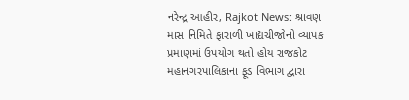નરેન્દ્ર આહીર, Rajkot News: શ્રાવણ માસ નિમિતે ફારાળી ખાદ્યચીજોનો વ્યાપક પ્રમાણમાં ઉપયોગ થતો હોય રાજકોટ મહાનગરપાલિકાના ફૂડ વિભાગ દ્વારા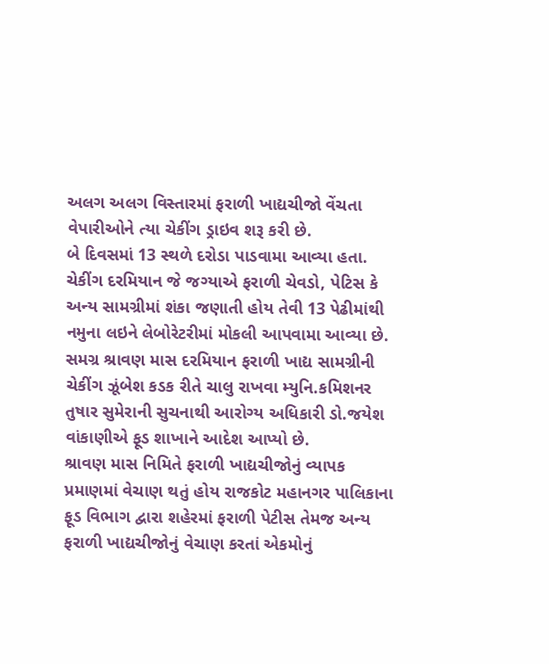અલગ અલગ વિસ્તારમાં ફરાળી ખાદ્યચીજો વેંચતા વેપારીઓને ત્યા ચેકીંગ ડ્રાઇવ શરૂ કરી છે.
બે દિવસમાં 13 સ્થળે દરોડા પાડવામા આવ્યા હતા. ચેકીંગ દરમિયાન જે જગ્યાએ ફરાળી ચેવડો, પેટિસ કે અન્ય સામગ્રીમાં શંકા જણાતી હોય તેવી 13 પેઢીમાંથી નમુના લઇને લેબોરેટરીમાં મોકલી આપવામા આવ્યા છે. સમગ્ર શ્રાવણ માસ દરમિયાન ફરાળી ખાદ્ય સામગ્રીની ચેકીંગ ઝૂંબેશ કડક રીતે ચાલુ રાખવા મ્યુનિ.કમિશનર તુષાર સુમેરાની સુચનાથી આરોગ્ય અધિકારી ડો.જયેશ વાંકાણીએ ફૂડ શાખાને આદેશ આપ્યો છે.
શ્રાવણ માસ નિમિતે ફરાળી ખાદ્યચીજોનું વ્યાપક પ્રમાણમાં વેચાણ થતું હોય રાજકોટ મહાનગર પાલિકાના ફૂડ વિભાગ દ્વારા શહેરમાં ફરાળી પેટીસ તેમજ અન્ય ફરાળી ખાદ્યચીજોનું વેચાણ કરતાં એકમોનું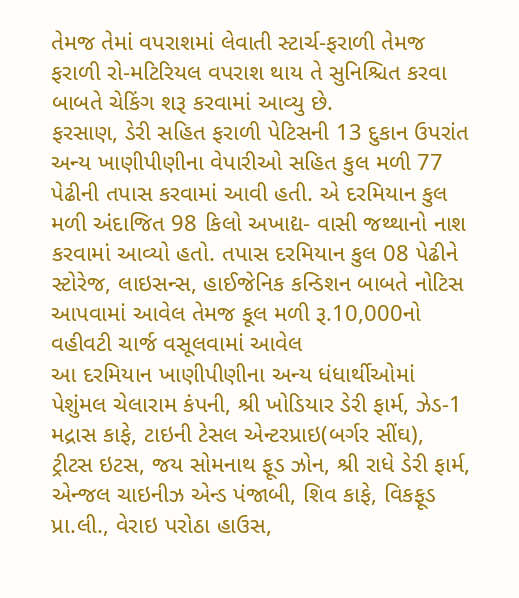તેમજ તેમાં વપરાશમાં લેવાતી સ્ટાર્ચ-ફરાળી તેમજ ફરાળી રો-મટિરિયલ વપરાશ થાય તે સુનિશ્ચિત કરવા બાબતે ચેકિંગ શરૂ કરવામાં આવ્યુ છે.
ફરસાણ, ડેરી સહિત ફરાળી પેટિસની 13 દુકાન ઉપરાંત અન્ય ખાણીપીણીના વેપારીઓ સહિત કુલ મળી 77 પેઢીની તપાસ કરવામાં આવી હતી. એ દરમિયાન કુલ મળી અંદાજિત 98 કિલો અખાદ્ય- વાસી જથ્થાનો નાશ કરવામાં આવ્યો હતો. તપાસ દરમિયાન કુલ 08 પેઢીને સ્ટોરેજ, લાઇસન્સ, હાઈજેનિક કન્ડિશન બાબતે નોટિસ આપવામાં આવેલ તેમજ કૂલ મળી રૂ.10,000નો વહીવટી ચાર્જ વસૂલવામાં આવેલ
આ દરમિયાન ખાણીપીણીના અન્ય ધંધાર્થીઓમાં પેશુંમલ ચેલારામ કંપની, શ્રી ખોડિયાર ડેરી ફાર્મ, ઝેડ-1 મદ્રાસ કાફે, ટાઇની ટેસલ એન્ટરપ્રાઇ(બર્ગર સીંઘ), ટ્રીટસ ઇટસ, જય સોમનાથ ફૂડ ઝોન, શ્રી રાધે ડેરી ફાર્મ, એન્જલ ચાઇનીઝ એન્ડ પંજાબી, શિવ કાફે, વિકફૂડ પ્રા.લી., વેરાઇ પરોઠા હાઉસ,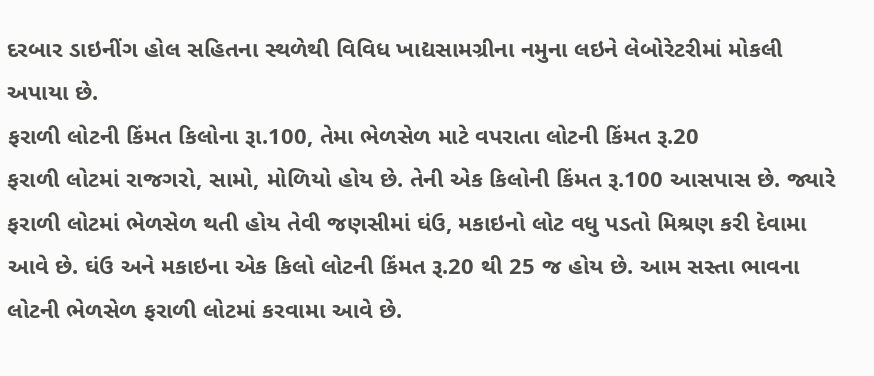દરબાર ડાઇનીંગ હોલ સહિતના સ્થળેથી વિવિધ ખાદ્યસામગ્રીના નમુના લઇને લેબોરેટરીમાં મોકલી અપાયા છે.
ફરાળી લોટની કિંમત કિલોના રૂા.100, તેમા ભેળસેળ માટે વપરાતા લોટની કિંમત રૂ.20
ફરાળી લોટમાં રાજગરો, સામો, મોળિયો હોય છે. તેની એક કિલોની કિંમત રૂ.100 આસપાસ છે. જ્યારે ફરાળી લોટમાં ભેળસેળ થતી હોય તેવી જણસીમાં ઘંઉ, મકાઇનો લોટ વધુ પડતો મિશ્રણ કરી દેવામા આવે છે. ઘંઉ અને મકાઇના એક કિલો લોટની કિંમત રૂ.20 થી 25 જ હોય છે. આમ સસ્તા ભાવના લોટની ભેળસેળ ફરાળી લોટમાં કરવામા આવે છે.